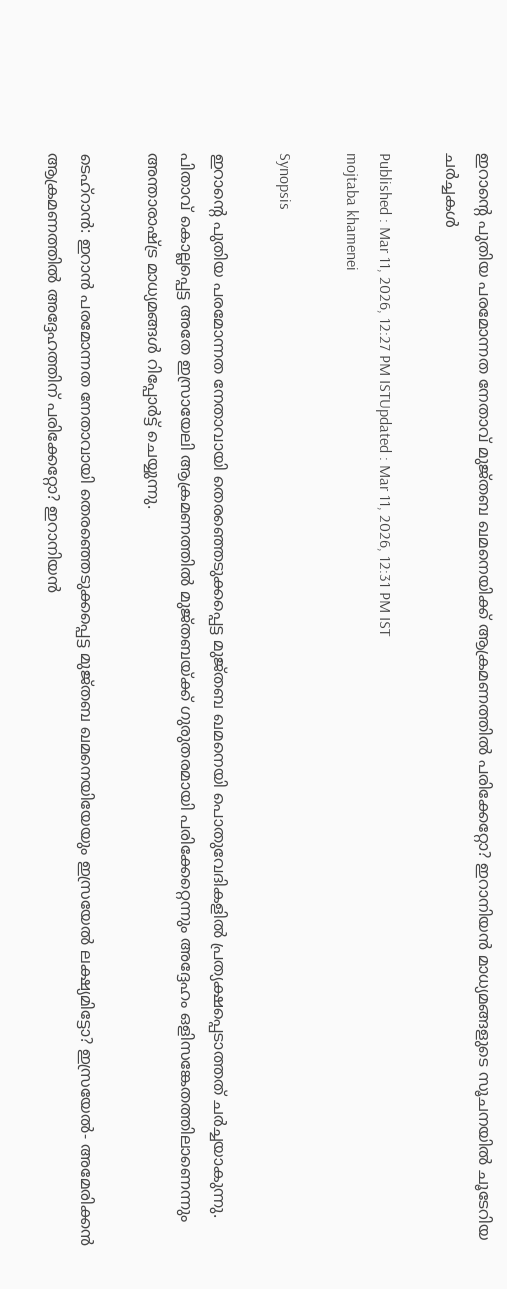ഇറാന്‍റെ പുതിയ പരമോന്നത നേതാവ് മുജ്തബ ഖമനെയിക്ക് ആക്രമണത്തിൽ പരിക്കേറ്റോ? ഇറാനിയൻ മാധ്യമങ്ങളുടെ സൂചനയിൽ ചൂടേറിയ ചർച്ചകൾ

Published : Mar 11, 2026, 12:27 PM ISTUpdated : Mar 11, 2026, 12:31 PM IST
mojtaba khamenei

Synopsis

ഇറാന്റെ പുതിയ പരമോന്നത നേതാവായി തെരഞ്ഞെടുക്കപ്പെട്ട മുജ്തബ ഖമനെയി പൊതുവേദികളിൽ പ്രത്യക്ഷപ്പെടാത്തത് ചർച്ചയാകുന്നു. പിതാവ് കൊല്ലപ്പെട്ട അതേ ഇസ്രായേലി ആക്രമണത്തിൽ മുജ്തബയ്ക്ക് ഗുരുതരമായി പരിക്കേറ്റെന്നും അദ്ദേഹം ഒളിസങ്കേതത്തിലാണെന്നും അന്താരാഷ്ട്ര മാധ്യമങ്ങൾ റിപ്പോർട്ട് ചെയ്യുന്നു.

ടെഹ്‌റാൻ: ഇറാൻ പരമോന്നത നേതാവായി തെരഞ്ഞെടുക്കപ്പെട്ട മുജ്തബ ഖമനെയിയേയും ഇസ്രയേൽ ലക്ഷ്യമിട്ടോ? ഇസ്രയേൽ- അമേരിക്കൻ ആക്രമണത്തിൽ അദ്ദേഹത്തിന് പരിക്കേറ്റോ? ഇറാനിയൻ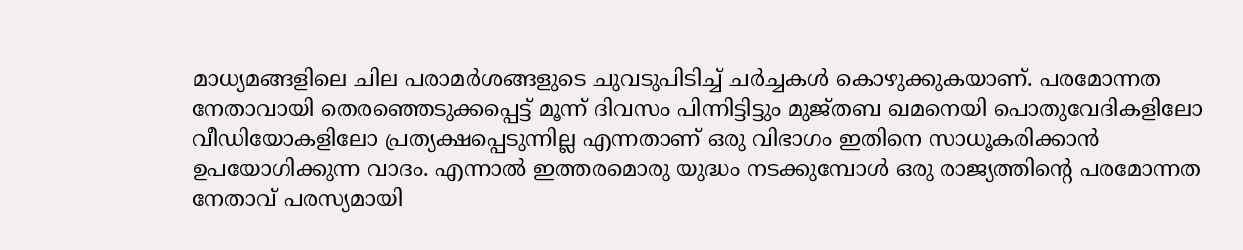മാധ്യമങ്ങളിലെ ചില പരാമര്‍ശങ്ങളുടെ ചുവടുപിടിച്ച് ചര്‍ച്ചകൾ കൊഴുക്കുകയാണ്. പരമോന്നത നേതാവായി തെരഞ്ഞെടുക്കപ്പെട്ട് മൂന്ന് ദിവസം പിന്നിട്ടിട്ടും മുജ്തബ ഖമനെയി പൊതുവേദികളിലോ വീഡിയോകളിലോ പ്രത്യക്ഷപ്പെടുന്നില്ല എന്നതാണ് ഒരു വിഭാഗം ഇതിനെ സാധൂകരിക്കാൻ ഉപയോഗിക്കുന്ന വാദം. എന്നാൽ ഇത്തരമൊരു യുദ്ധം നടക്കുമ്പോൾ ഒരു രാജ്യത്തിന്റെ പരമോന്നത നേതാവ് പരസ്യമായി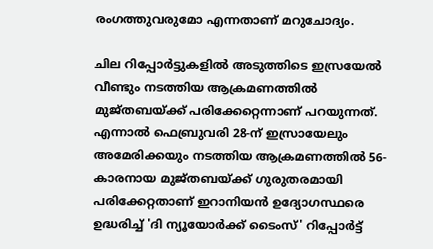രംഗത്തുവരുമോ എന്നതാണ് മറുചോദ്യം.

ചില റിപ്പോര്‍ട്ടുകളിൽ അടുത്തിടെ ഇസ്രയേൽ വീണ്ടും നടത്തിയ ആക്രമണത്തിൽ മുജ്തബയ്ക്ക് പരിക്കേറ്റെന്നാണ് പറയുന്നത്. എന്നാൽ ഫെബ്രുവരി 28-ന് ഇസ്രായേലും അമേരിക്കയും നടത്തിയ ആക്രമണത്തിൽ 56-കാരനായ മുജ്തബയ്ക്ക് ഗുരുതരമായി പരിക്കേറ്റതാണ് ഇറാനിയൻ ഉദ്യോഗസ്ഥരെ ഉദ്ധരിച്ച് 'ദി ന്യൂയോർക്ക് ടൈംസ്' റിപ്പോർട്ട്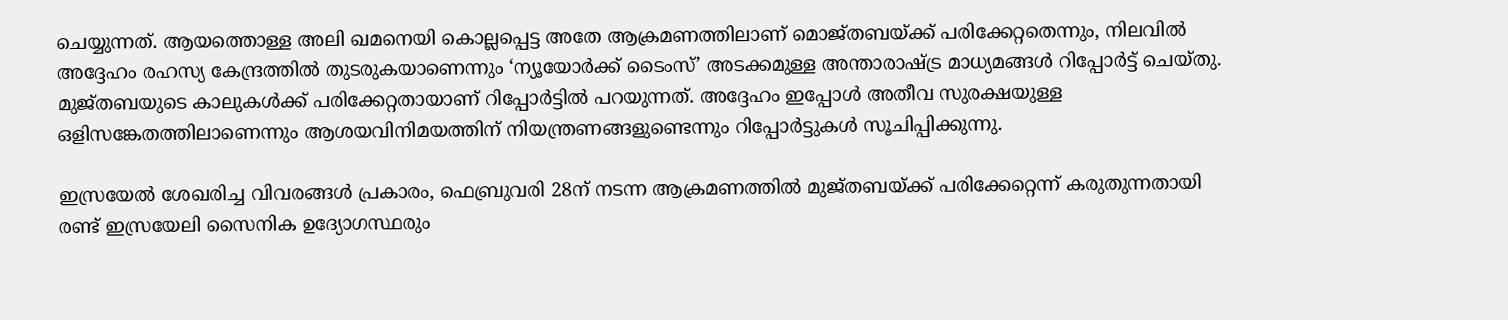ചെയ്യുന്നത്. ആയത്തൊള്ള അലി ഖമനെയി കൊല്ലപ്പെട്ട അതേ ആക്രമണത്തിലാണ് മൊജ്തബയ്ക്ക് പരിക്കേറ്റതെന്നും, നിലവിൽ അദ്ദേഹം രഹസ്യ കേന്ദ്രത്തിൽ തുടരുകയാണെന്നും ‘ന്യൂയോര്‍ക്ക് ടൈംസ്’ അടക്കമുള്ള അന്താരാഷ്ട്ര മാധ്യമങ്ങൾ റിപ്പോര്‍ട്ട് ചെയ്തു. മുജ്തബയുടെ കാലുകൾക്ക് പരിക്കേറ്റതായാണ് റിപ്പോർട്ടിൽ പറയുന്നത്. അദ്ദേഹം ഇപ്പോൾ അതീവ സുരക്ഷയുള്ള ഒളിസങ്കേതത്തിലാണെന്നും ആശയവിനിമയത്തിന് നിയന്ത്രണങ്ങളുണ്ടെന്നും റിപ്പോർട്ടുകൾ സൂചിപ്പിക്കുന്നു.

ഇസ്രയേൽ ശേഖരിച്ച വിവരങ്ങൾ പ്രകാരം, ഫെബ്രുവരി 28ന് നടന്ന ആക്രമണത്തിൽ മുജ്തബയ്ക്ക് പരിക്കേറ്റെന്ന് കരുതുന്നതായി രണ്ട് ഇസ്രയേലി സൈനിക ഉദ്യോഗസ്ഥരും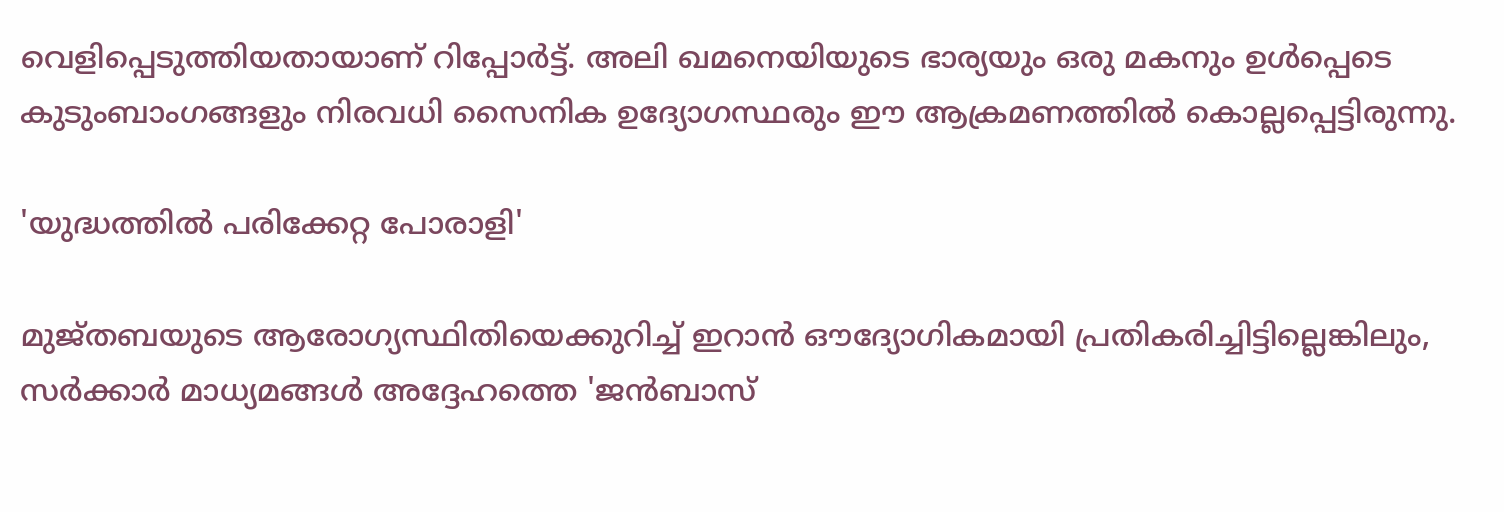വെളിപ്പെടുത്തിയതായാണ് റിപ്പോര്‍ട്ട്. അലി ഖമനെയിയുടെ ഭാര്യയും ഒരു മകനും ഉൾപ്പെടെ കുടുംബാംഗങ്ങളും നിരവധി സൈനിക ഉദ്യോഗസ്ഥരും ഈ ആക്രമണത്തിൽ കൊല്ലപ്പെട്ടിരുന്നു.

'യുദ്ധത്തിൽ പരിക്കേറ്റ പോരാളി'

മുജ്തബയുടെ ആരോഗ്യസ്ഥിതിയെക്കുറിച്ച് ഇറാൻ ഔദ്യോഗികമായി പ്രതികരിച്ചിട്ടില്ലെങ്കിലും, സർക്കാർ മാധ്യമങ്ങൾ അദ്ദേഹത്തെ 'ജൻബാസ്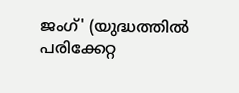ജംഗ്' (യുദ്ധത്തിൽ പരിക്കേറ്റ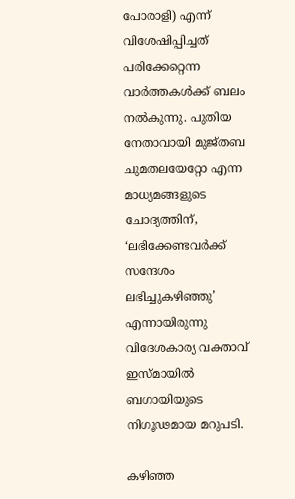പോരാളി) എന്ന് വിശേഷിപ്പിച്ചത് പരിക്കേറ്റെന്ന വാർത്തകൾക്ക് ബലം നൽകുന്നു. പുതിയ നേതാവായി മുജ്തബ ചുമതലയേറ്റോ എന്ന മാധ്യമങ്ങളുടെ ചോദ്യത്തിന്, ‘ലഭിക്കേണ്ടവർക്ക് സന്ദേശം ലഭിച്ചുകഴിഞ്ഞു’ എന്നായിരുന്നു വിദേശകാര്യ വക്താവ് ഇസ്മായിൽ ബഗായിയുടെ നിഗൂഢമായ മറുപടി.

കഴിഞ്ഞ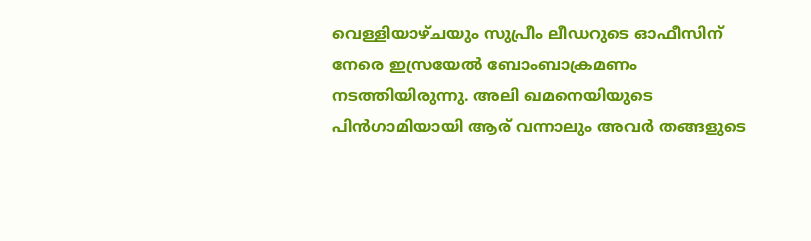വെള്ളിയാഴ്ചയും സുപ്രീം ലീഡറുടെ ഓഫീസിന് നേരെ ഇസ്രയേൽ ബോംബാക്രമണം നടത്തിയിരുന്നു. അലി ഖമനെയിയുടെ പിൻഗാമിയായി ആര് വന്നാലും അവർ തങ്ങളുടെ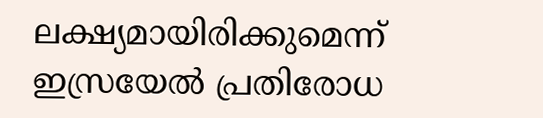ലക്ഷ്യമായിരിക്കുമെന്ന് ഇസ്രയേൽ പ്രതിരോധ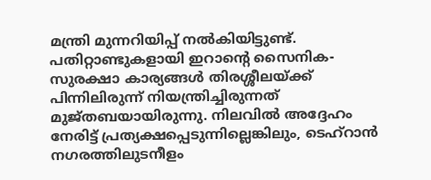മന്ത്രി മുന്നറിയിപ്പ് നൽകിയിട്ടുണ്ട്. പതിറ്റാണ്ടുകളായി ഇറാന്‍റെ സൈനിക-സുരക്ഷാ കാര്യങ്ങൾ തിരശ്ശീലയ്ക്ക് പിന്നിലിരുന്ന് നിയന്ത്രിച്ചിരുന്നത് മുജ്തബയായിരുന്നു. നിലവിൽ അദ്ദേഹം നേരിട്ട് പ്രത്യക്ഷപ്പെടുന്നില്ലെങ്കിലും, ടെഹ്‌റാൻ നഗരത്തിലുടനീളം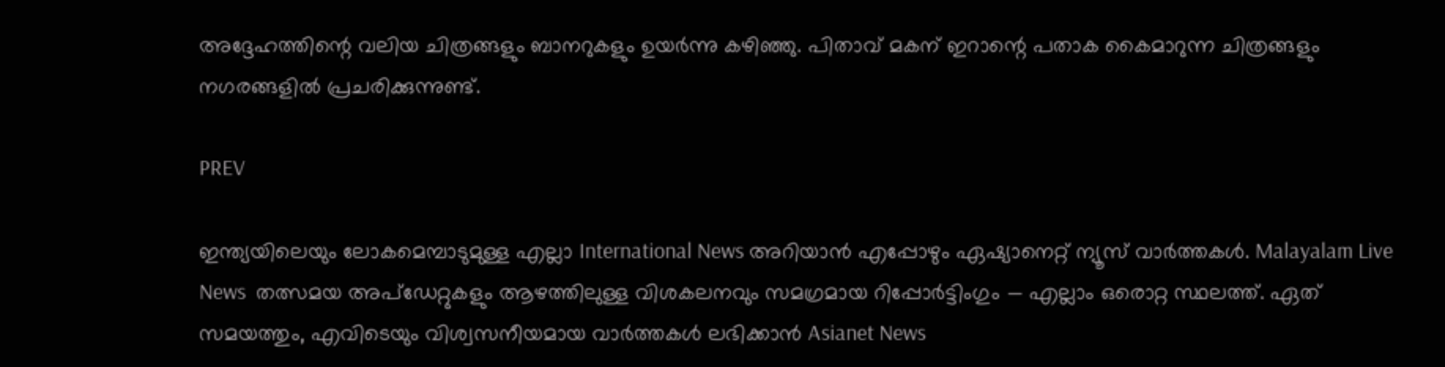അദ്ദേഹത്തിന്റെ വലിയ ചിത്രങ്ങളും ബാനറുകളും ഉയർന്നു കഴിഞ്ഞു. പിതാവ് മകന് ഇറാന്റെ പതാക കൈമാറുന്ന ചിത്രങ്ങളും നഗരങ്ങളിൽ പ്രചരിക്കുന്നുണ്ട്.

PREV

ഇന്ത്യയിലെയും ലോകമെമ്പാടുമുള്ള എല്ലാ International News അറിയാൻ എപ്പോഴും ഏഷ്യാനെറ്റ് ന്യൂസ് വാർത്തകൾ. Malayalam Live News  തത്സമയ അപ്‌ഡേറ്റുകളും ആഴത്തിലുള്ള വിശകലനവും സമഗ്രമായ റിപ്പോർട്ടിംഗും — എല്ലാം ഒരൊറ്റ സ്ഥലത്ത്. ഏത് സമയത്തും, എവിടെയും വിശ്വസനീയമായ വാർത്തകൾ ലഭിക്കാൻ Asianet News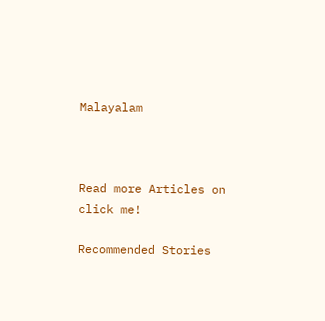Malayalam



Read more Articles on
click me!

Recommended Stories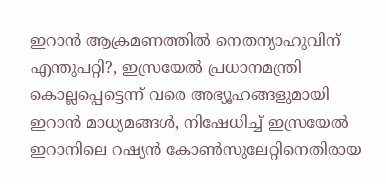ഇറാൻ ആക്രമണത്തിൽ നെതന്യാഹുവിന് എന്തുപറ്റി?, ഇസ്രയേൽ പ്രധാനമന്ത്രി കൊല്ലപ്പെട്ടെന്ന് വരെ അഭ്യൂഹങ്ങളുമായി ഇറാൻ മാധ്യമങ്ങൾ, നിഷേധിച്ച് ഇസ്രയേൽ
ഇറാനിലെ റഷ്യൻ കോണ്‍സുലേറ്റിനെതിരായ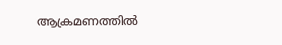ആക്രമണത്തിൽ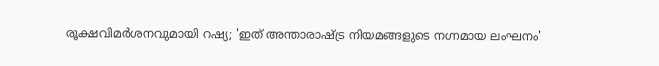രൂക്ഷവിമർശനവുമായി റഷ്യ; 'ഇത് അന്താരാഷ്ട്ര നിയമങ്ങളുടെ നഗ്നമായ ലംഘനം'